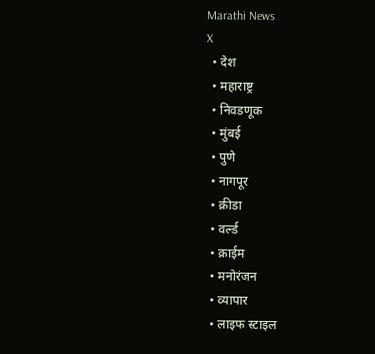Marathi News
X
  • देश
  • महाराष्ट्र
  • निवडणूक
  • मुंबई
  • पुणे
  • नागपूर
  • क्रीडा
  • वर्ल्ड
  • क्राईम
  • मनोरंजन
  • व्यापार
  • लाइफ स्टाइल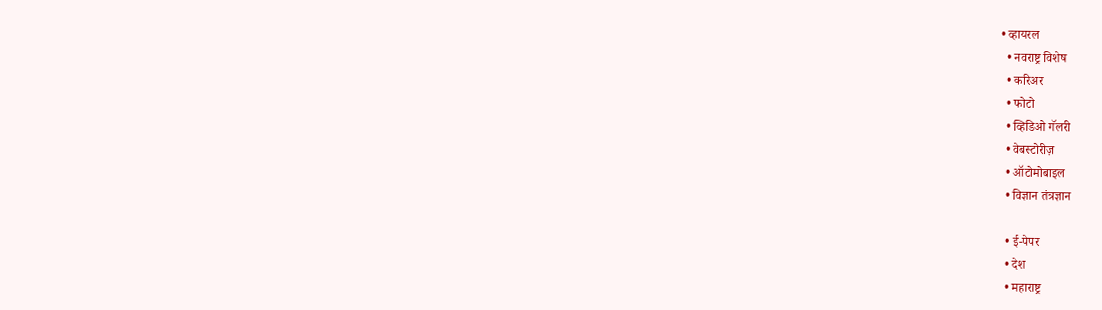• व्हायरल
  • नवराष्ट्र विशेष
  • करिअर
  • फोटो
  • व्हिडिओ गॅलरी
  • वेबस्टोरीज़
  • ऑटोमोबाइल
  • विज्ञान तंत्रज्ञान

  • ई-पेपर
  • देश
  • महाराष्ट्र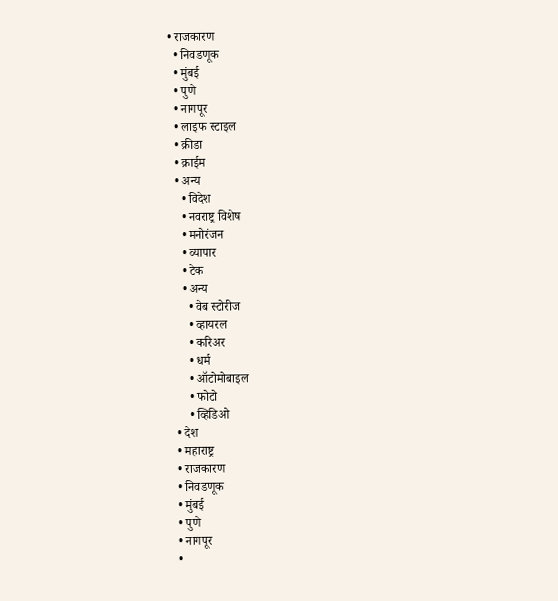• राजकारण
  • निवडणूक
  • मुंबई
  • पुणे
  • नागपूर
  • लाइफ स्टाइल
  • क्रीडा
  • क्राईम
  • अन्य
    • विदेश
    • नवराष्ट्र विशेष
    • मनोरंजन
    • व्यापार
    • टेक
    • अन्य
      • वेब स्टोरीज
      • व्हायरल
      • करिअर
      • धर्म
      • ऑटोमोबाइल
      • फोटो
      • व्हिडिओ
  • देश
  • महाराष्ट्र
  • राजकारण
  • निवडणूक
  • मुंबई
  • पुणे
  • नागपूर
  •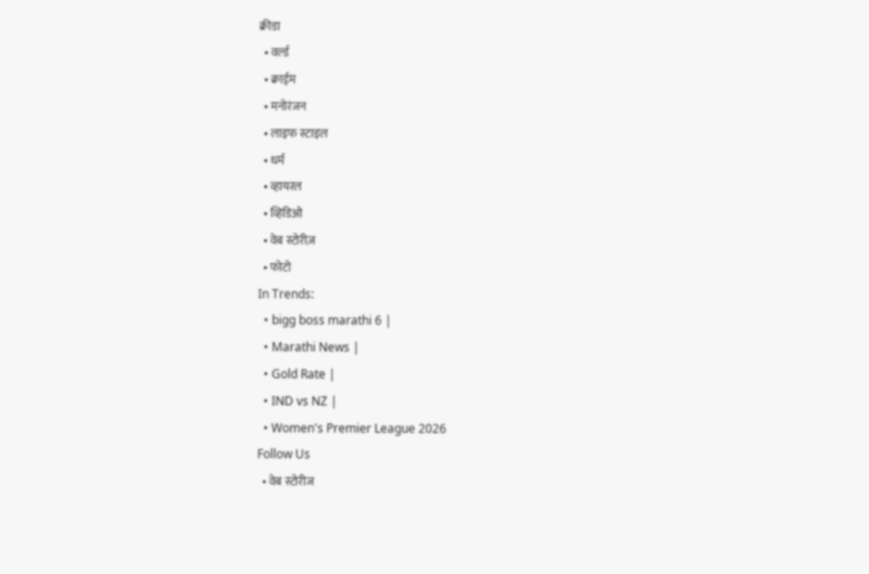क्रीडा
  • वर्ल्ड
  • क्राईम
  • मनोरंजन
  • लाइफ स्टाइल
  • धर्म
  • व्हायरल
  • व्हिडिओ
  • वेब स्टोरीज़
  • फोटो
In Trends:
  • bigg boss marathi 6 |
  • Marathi News |
  • Gold Rate |
  • IND vs NZ |
  • Women's Premier League 2026
Follow Us
  • वेब स्टोरीज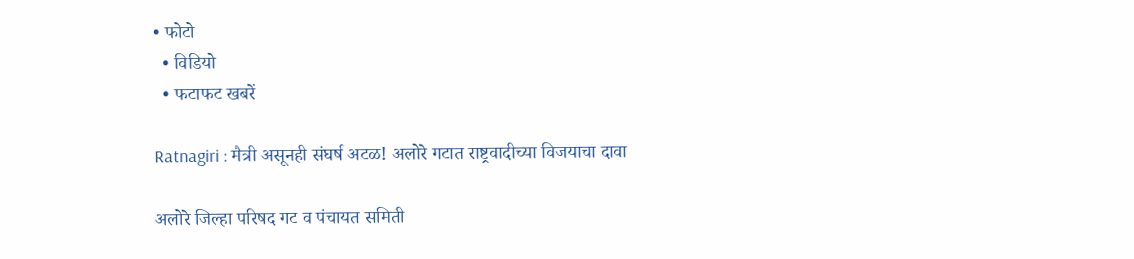• फोटो
  • विडियो
  • फटाफट खबरें

Ratnagiri : मैत्री असूनही संघर्ष अटळ! अलोरे गटात राष्ट्रवादीच्या विजयाचा दावा

अलोरे जिल्हा परिषद गट व पंचायत समिती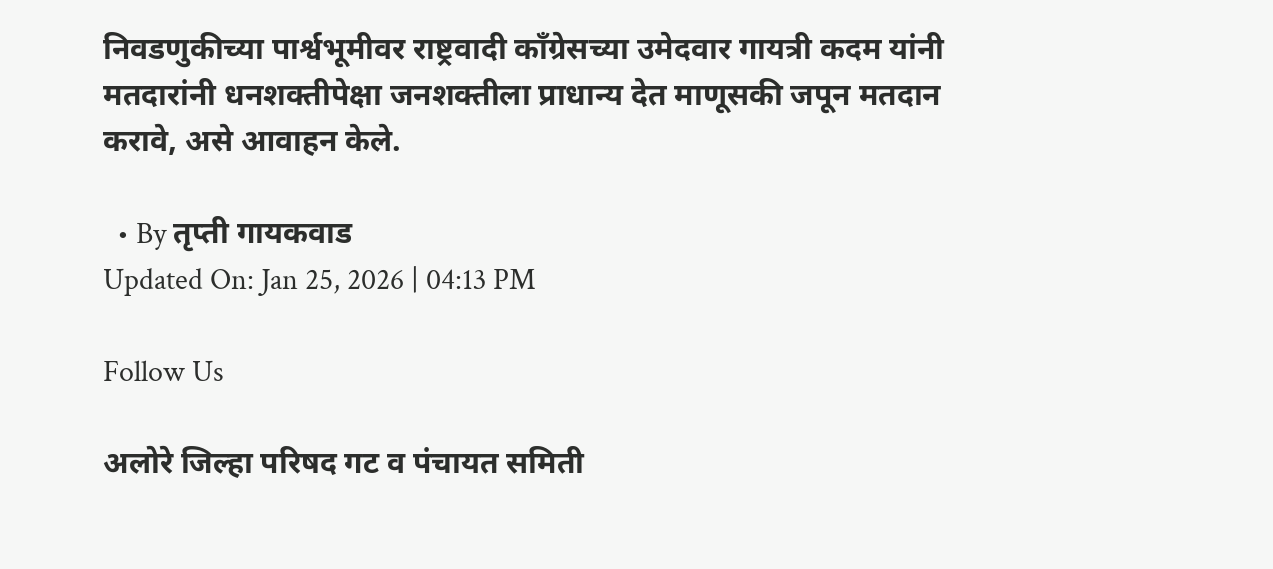निवडणुकीच्या पार्श्वभूमीवर राष्ट्रवादी काँग्रेसच्या उमेदवार गायत्री कदम यांनी मतदारांनी धनशक्तीपेक्षा जनशक्तीला प्राधान्य देत माणूसकी जपून मतदान करावे, असे आवाहन केले.

  • By तृप्ती गायकवाड
Updated On: Jan 25, 2026 | 04:13 PM

Follow Us

अलोरे जिल्हा परिषद गट व पंचायत समिती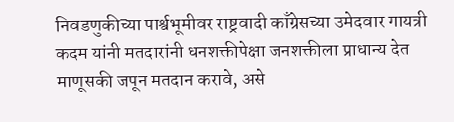निवडणुकीच्या पार्श्वभूमीवर राष्ट्रवादी काँग्रेसच्या उमेदवार गायत्री कदम यांनी मतदारांनी धनशक्तीपेक्षा जनशक्तीला प्राधान्य देत माणूसकी जपून मतदान करावे, असे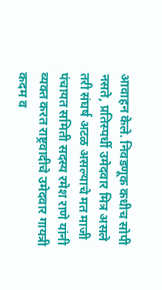आवाहन केले. निवडणूक कधीच सोपी नसते, प्रतिस्पर्धी उमेदवार मित्र असले तरी संघर्ष अटळ असल्याचे मत माजी पंचायत समिती सदस्य रमेश राणे यांनी व्यक्त करत राष्ट्रवादीचे उमेदवार गायत्री कदम व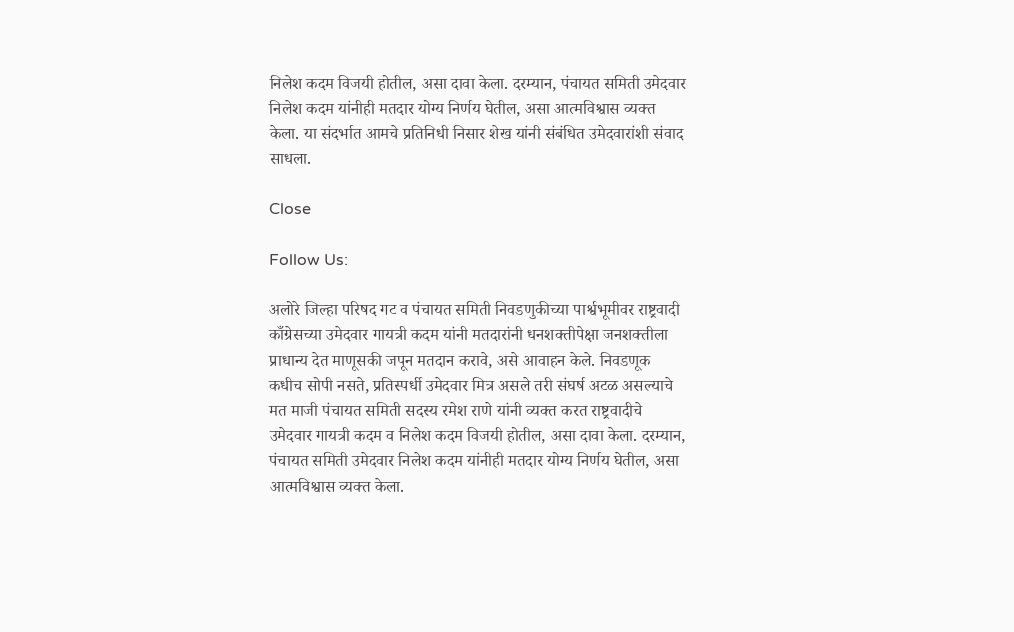निलेश कदम विजयी होतील, असा दावा केला. दरम्यान, पंचायत समिती उमेदवार निलेश कदम यांनीही मतदार योग्य निर्णय घेतील, असा आत्मविश्वास व्यक्त केला. या संदर्भात आमचे प्रतिनिधी निसार शेख यांनी संबंधित उमेदवारांशी संवाद साधला.

Close

Follow Us:

अलोरे जिल्हा परिषद गट व पंचायत समिती निवडणुकीच्या पार्श्वभूमीवर राष्ट्रवादी काँग्रेसच्या उमेदवार गायत्री कदम यांनी मतदारांनी धनशक्तीपेक्षा जनशक्तीला प्राधान्य देत माणूसकी जपून मतदान करावे, असे आवाहन केले. निवडणूक कधीच सोपी नसते, प्रतिस्पर्धी उमेदवार मित्र असले तरी संघर्ष अटळ असल्याचे मत माजी पंचायत समिती सदस्य रमेश राणे यांनी व्यक्त करत राष्ट्रवादीचे उमेदवार गायत्री कदम व निलेश कदम विजयी होतील, असा दावा केला. दरम्यान, पंचायत समिती उमेदवार निलेश कदम यांनीही मतदार योग्य निर्णय घेतील, असा आत्मविश्वास व्यक्त केला.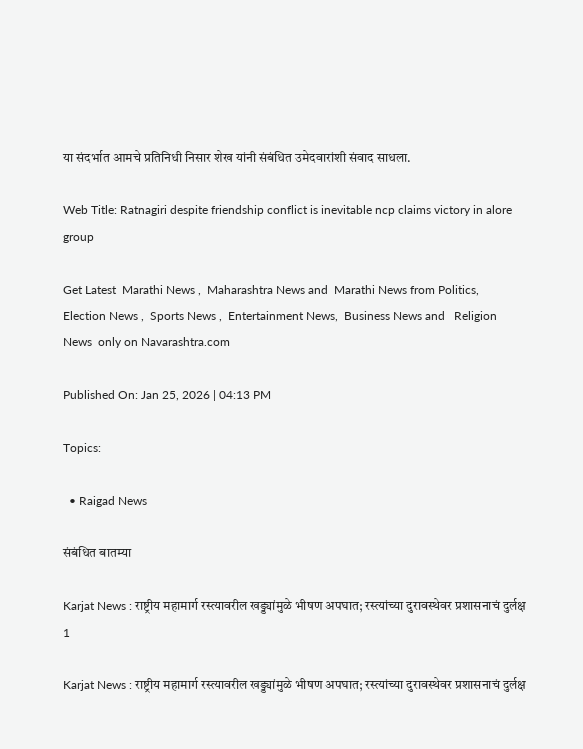या संदर्भात आमचे प्रतिनिधी निसार शेख यांनी संबंधित उमेदवारांशी संवाद साधला.

Web Title: Ratnagiri despite friendship conflict is inevitable ncp claims victory in alore group

Get Latest  Marathi News ,  Maharashtra News and  Marathi News from Politics,  Election News ,  Sports News ,  Entertainment News,  Business News and   Religion News  only on Navarashtra.com

Published On: Jan 25, 2026 | 04:13 PM

Topics:

  • Raigad News

संबंधित बातम्या

Karjat News : राष्ट्रीय महामार्ग रस्त्यावरील खड्ड्यांमुळे भीषण अपघात; रस्त्यांच्या दुरावस्थेवर प्रशासनाचं दुर्लक्ष
1

Karjat News : राष्ट्रीय महामार्ग रस्त्यावरील खड्ड्यांमुळे भीषण अपघात; रस्त्यांच्या दुरावस्थेवर प्रशासनाचं दुर्लक्ष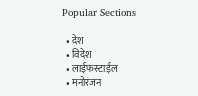Popular Sections

  • देश
  • विदेश
  • लाईफस्टाईल
  • मनोरंजन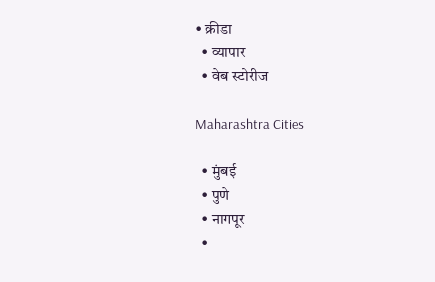• क्रीडा
  • व्यापार
  • वेब स्टोरीज

Maharashtra Cities

  • मुंबई
  • पुणे
  • नागपूर
  •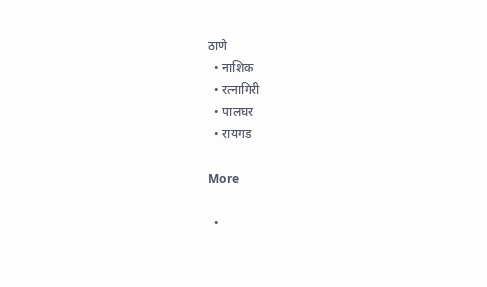ठाणे
  • नाशिक
  • रत्नागिरी
  • पालघर
  • रायगड

More

  •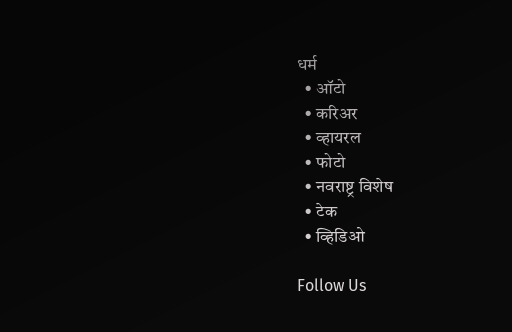धर्म
  • ऑटो
  • करिअर
  • व्हायरल
  • फोटो
  • नवराष्ट्र विशेष
  • टेक
  • व्हिडिओ

Follow Us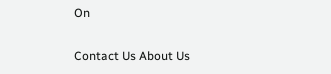On

Contact Us About Us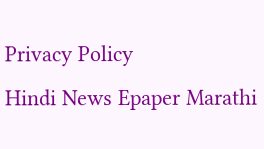Privacy Policy
Hindi News Epaper Marathi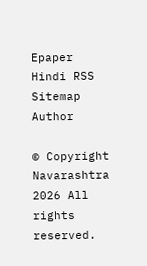Epaper Hindi RSS Sitemap Author

© Copyright Navarashtra 2026 All rights reserved.